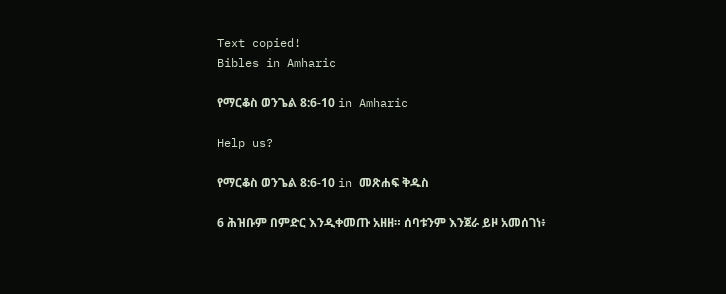Text copied!
Bibles in Amharic

የማርቆስ ወንጌል 8:6-10 in Amharic

Help us?

የማርቆስ ወንጌል 8:6-10 in መጽሐፍ ቅዱስ

6 ሕዝቡም በምድር እንዲቀመጡ አዘዘ። ሰባቱንም እንጀራ ይዞ አመሰገነ፥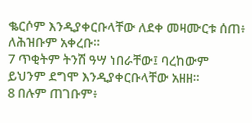ቈርሶም እንዲያቀርቡላቸው ለደቀ መዛሙርቱ ሰጠ፥ ለሕዝቡም አቀረቡ።
7 ጥቂትም ትንሽ ዓሣ ነበራቸው፤ ባረከውም ይህንም ደግሞ እንዲያቀርቡላቸው አዘዘ።
8 በሉም ጠገቡም፥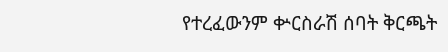የተረፈውንም ቍርስራሽ ሰባት ቅርጫት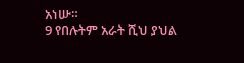አነሡ።
9 የበሉትም አራት ሺህ ያህል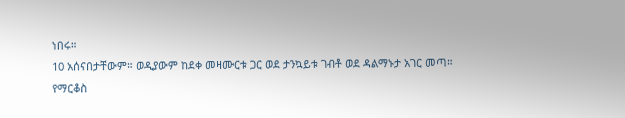ነበሩ።
10 አሰናበታቸውም። ወዲያውም ከደቀ መዛሙርቱ ጋር ወደ ታንኳይቱ ገብቶ ወደ ዳልማኑታ አገር መጣ።
የማርቆስ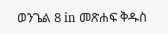ወንጌል 8 in መጽሐፍ ቅዱስ